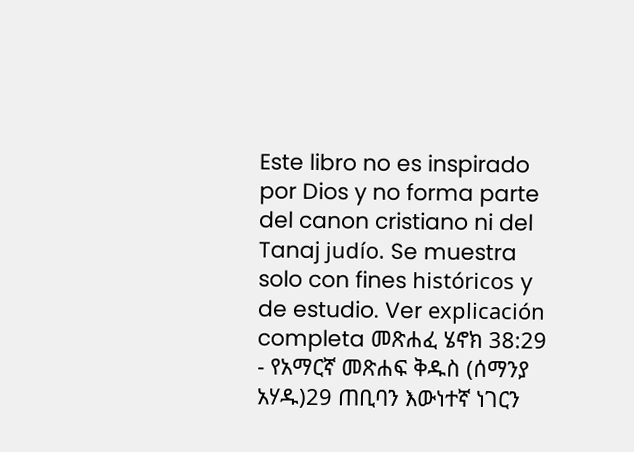Este libro no es inspirado por Dios y no forma parte del canon cristiano ni del Tanaj judío. Se muestra solo con fines históricos y de estudio. Ver explicación completa መጽሐፈ ሄኖክ 38:29 - የአማርኛ መጽሐፍ ቅዱስ (ሰማንያ አሃዱ)29 ጠቢባን እውነተኛ ነገርን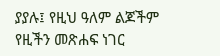ያያሉ፤ የዚህ ዓለም ልጆችም የዚችን መጽሐፍ ነገር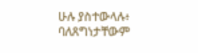ሁሉ ያስተውላሉ፥ ባለጸግነታቸውም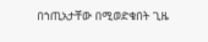በኀጢአታቸው በሚወድቁበት ጊዜ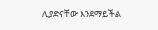ሊያድናቸው እንደማይችል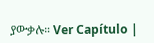ያውቃሉ። Ver Capítulo |